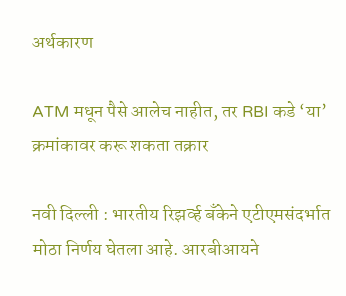अर्थकारण

ATM मधून पैसे आलेच नाहीत, तर RBI कडे ‘या’ क्रमांकावर करू शकता तक्रार

नवी दिल्ली : भारतीय रिझर्व्ह बँकेने एटीएमसंदर्भात मोठा निर्णय घेतला आहे. आरबीआयने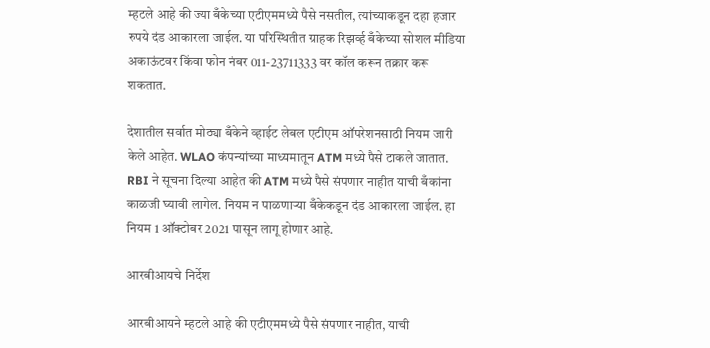म्हटले आहे की ज्या बँकेच्या एटीएममध्ये पैसे नसतील, त्यांच्याकडून दहा हजार रुपये दंड आकारला जाईल. या परिस्थितीत ग्राहक रिझर्व्ह बँकेच्या सोशल मीडिया अकाऊंटवर किंवा फोन नंबर 011-23711333 वर कॉल करून तक्रार करू शकतात.

देशातील सर्वात मोठ्या बँकेने व्हाईट लेबल एटीएम ऑपरेशनसाठी नियम जारी केले आहेत. WLAO कंपन्यांच्या माध्यमातून ATM मध्ये पैसे टाकले जातात. RBI ने सूचना दिल्या आहेत की ATM मध्ये पैसे संपणार नाहीत याची बँकांना काळजी घ्यावी लागेल. नियम न पाळणाऱ्या बँकेकडून दंड आकारला जाईल. हा नियम 1 ऑक्टोबर 2021 पासून लागू होणार आहे.

आरबीआयचे निर्देश

आरबीआयने म्हटले आहे की एटीएममध्ये पैसे संपणार नाहीत, याची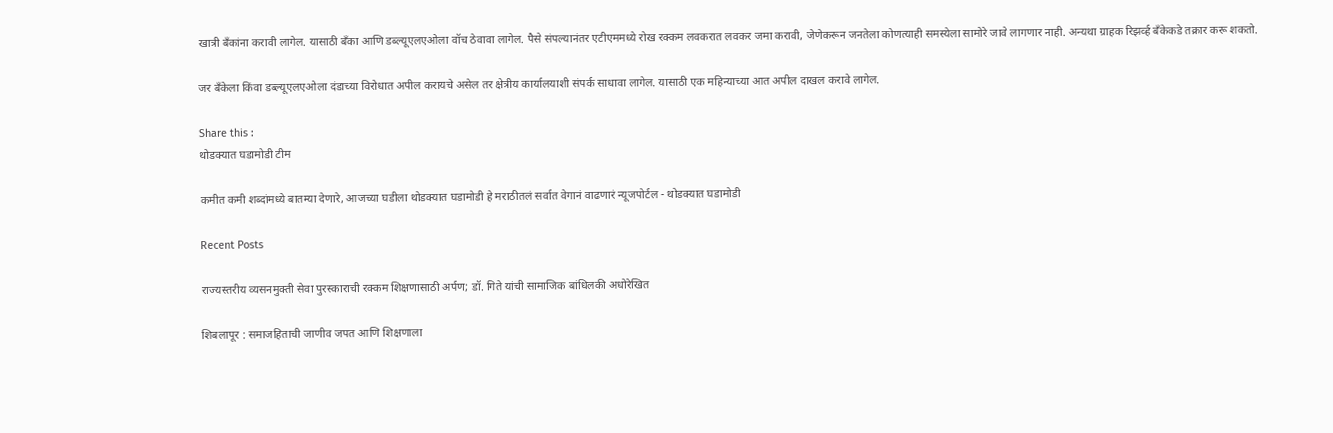खात्री बँकांना करावी लागेल. यासाठी बँका आणि डब्ल्यूएलएओला वॉच ठेवावा लागेल. पैसे संपल्यानंतर एटीएममध्ये रोख रक्कम लवकरात लवकर जमा करावी, जेणेकरून जनतेला कोणत्याही समस्येला सामोरे जावे लागणार नाही. अन्यथा ग्राहक रिझर्व्ह बँकेकडे तक्रार करू शकतो.

जर बँकेला किंवा डब्ल्यूएलएओला दंडाच्या विरोधात अपील करायचे असेल तर क्षेत्रीय कार्यालयाशी संपर्क साधावा लागेल. यासाठी एक महिन्याच्या आत अपील दाखल करावे लागेल.

Share this :
थोडक्यात घडामोडी टीम

कमीत कमी शब्दांमध्ये बातम्या देणारे, आजच्या घडीला थोडक्यात घडामोडी हे मराठीतलं सर्वात वेगानं वाढणारं न्यूजपोर्टल - थोडक्यात घडामोडी

Recent Posts

राज्यस्तरीय व्यसनमुक्ती सेवा पुरस्काराची रक्कम शिक्षणासाठी अर्पण; डॉ. गिते यांची सामाजिक बांधिलकी अधोरेखित

शिबलापूर : समाजहिताची जाणीव जपत आणि शिक्षणाला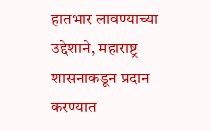हातभार लावण्याच्या उद्देशाने, महाराष्ट्र शासनाकडून प्रदान करण्यात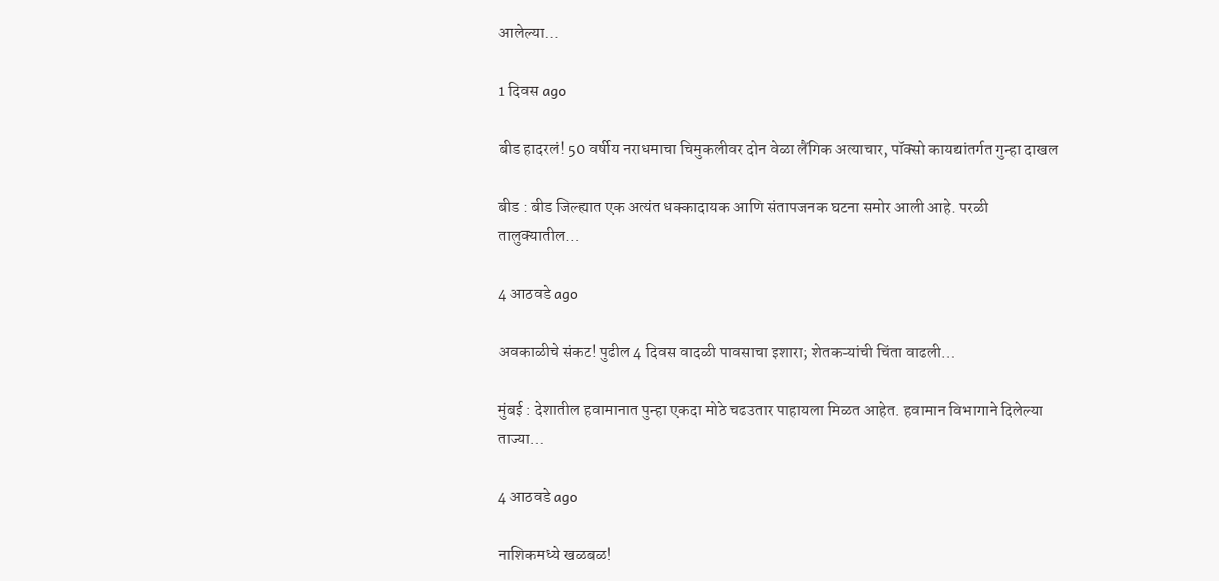आलेल्या…

1 दिवस ago

बीड हादरलं! 50 वर्षीय नराधमाचा चिमुकलीवर दोन वेळा लैंगिक अत्याचार, पॉक्सो कायद्यांतर्गत गुन्हा दाखल

बीड : बीड जिल्ह्यात एक अत्यंत धक्कादायक आणि संतापजनक घटना समोर आली आहे. परळी तालुक्यातील…

4 आठवडे ago

अवकाळीचे संकट! पुढील 4 दिवस वादळी पावसाचा इशारा; शेतकऱ्यांची चिंता वाढली…

मुंबई : देशातील हवामानात पुन्हा एकदा मोठे चढउतार पाहायला मिळत आहेत. हवामान विभागाने दिलेल्या ताज्या…

4 आठवडे ago

नाशिकमध्ये खळबळ!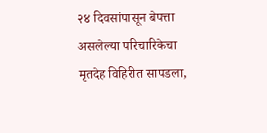२४ दिवसांपासून बेपत्ता असलेल्या परिचारिकेचा मृतदेह विहिरीत सापडला,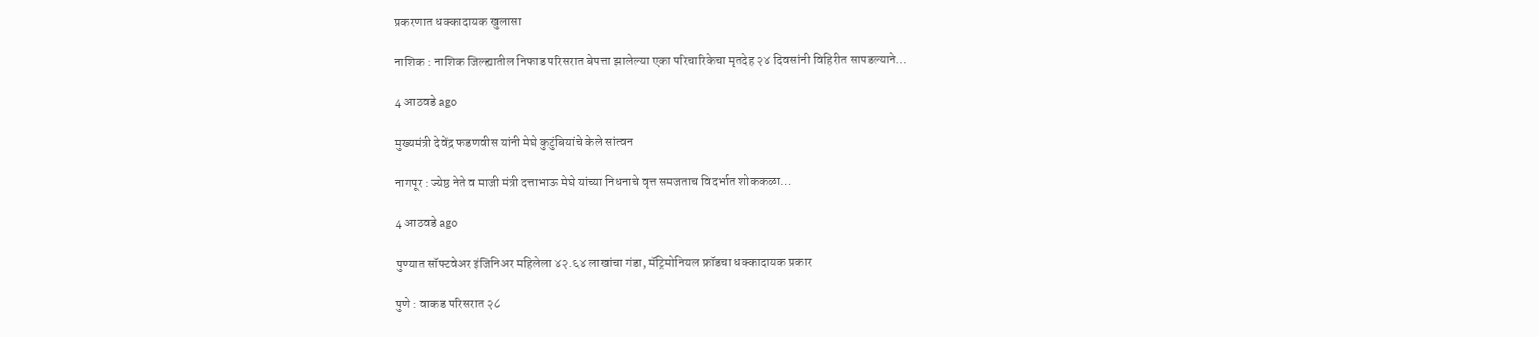प्रकरणात धक्कादायक खुलासा

नाशिक : नाशिक जिल्ह्यातील निफाड परिसरात बेपत्ता झालेल्या एका परिचारिकेचा मृतदेह २४ दिवसांनी विहिरीत सापडल्याने…

4 आठवडे ago

मुख्यमंत्री देवेंद्र फडणवीस यांनी मेघे कुटुंबियांचे केले सांत्वन

नागपूर : ज्येष्ठ नेते व माजी मंत्री दत्ताभाऊ मेघे यांच्या निधनाचे वृत्त समजताच विदर्भात शोककळा…

4 आठवडे ago

पुण्यात सॉफ्टवेअर इंजिनिअर महिलेला ४२.६४ लाखांचा गंडा, मॅट्रिमोनियल फ्रॉडचा धक्कादायक प्रकार

पुणे : वाकड परिसरात २८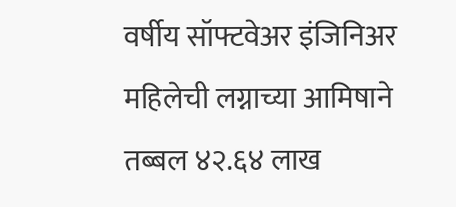वर्षीय सॉफ्टवेअर इंजिनिअर महिलेची लग्नाच्या आमिषाने तब्बल ४२.६४ लाख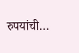रुपयांची…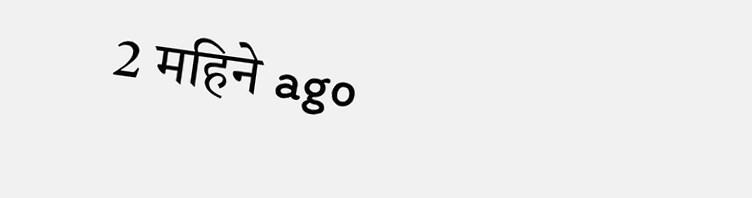2 महिने ago